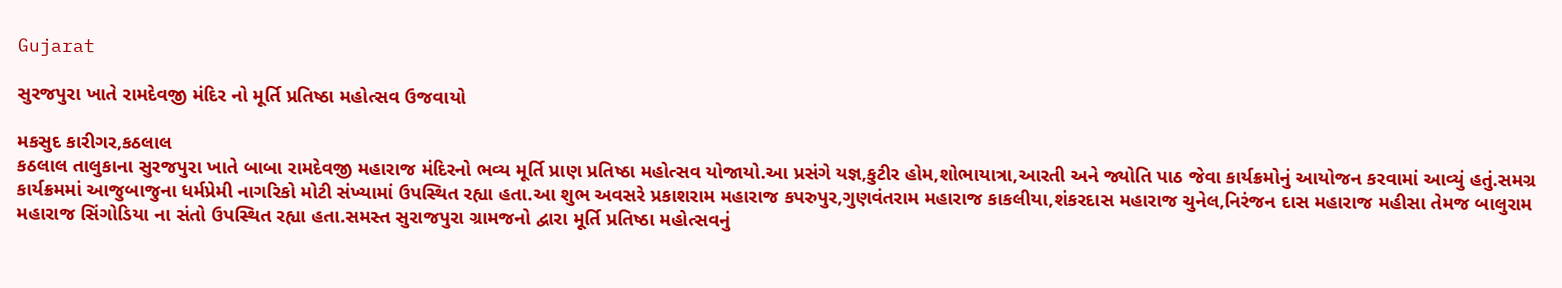Gujarat

સુરજપુરા ખાતે રામદેવજી મંદિર નો મૂર્તિ પ્રતિષ્ઠા મહોત્સવ ઉજવાયો

મકસુદ કારીગર,કઠલાલ
કઠલાલ તાલુકાના સુરજપુરા ખાતે બાબા રામદેવજી મહારાજ મંદિરનો ભવ્ય મૂર્તિ પ્રાણ પ્રતિષ્ઠા મહોત્સવ યોજાયો.આ પ્રસંગે યજ્ઞ,કુટીર હોમ,શોભાયાત્રા,આરતી અને જ્યોતિ પાઠ જેવા કાર્યક્રમોનું આયોજન કરવામાં આવ્યું હતું.સમગ્ર કાર્યક્રમમાં આજુબાજુના ધર્મપ્રેમી નાગરિકો મોટી સંખ્યામાં ઉપસ્થિત રહ્યા હતા.આ શુભ અવસરે પ્રકાશરામ મહારાજ કપરુપુર,ગુણવંતરામ મહારાજ કાકલીયા,શંકરદાસ મહારાજ ચુનેલ,નિરંજન દાસ મહારાજ મહીસા તેમજ બાલુરામ મહારાજ સિંગોડિયા ના સંતો ઉપસ્થિત રહ્યા હતા.સમસ્ત સુરાજપુરા ગ્રામજનો દ્વારા મૂર્તિ પ્રતિષ્ઠા મહોત્સવનું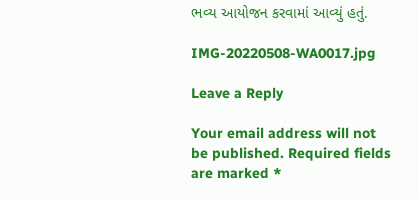ભવ્ય આયોજન કરવામાં આવ્યું હતું.

IMG-20220508-WA0017.jpg

Leave a Reply

Your email address will not be published. Required fields are marked *